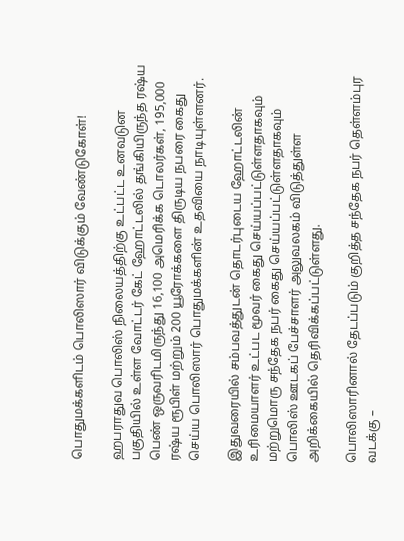பொதுமக்களிடம் பொலிஸார் விடுக்கும் வேண்டுகோள்!

ஹபராதுவ பொலிஸ் நிலையத்திற்கு உட்பட்ட உனவடுன பகுதியில் உள்ள வோட்டர் கேட் ஹோட்டலில் தங்கியிருந்த ரஷ்ய பெண் ஒருவரிடமிருந்து 16,100 அமெரிக்க டொலர்கள், 195,000 ரஷ்ய ரூபிள் மற்றும் 200 யூரோக்களை திருடிய நபரை கைது செய்ய பொலிஸார் பொதுமக்களின் உதவியை நாடியுள்ளனர்.

இதுவரையில் சம்பவத்துடன் தொடர்புடைய ஹோட்டலின் உரிமையாளர் உட்பட மூவர் கைது செய்யப்பட்டுள்ளதாகவும் மற்றுமொரு சந்தேக நபர் கைது செய்யப்பட்டுள்ளதாகவும் பொலிஸ் ஊடகப் பேச்சாளர் அலுவலகம் விடுத்துள்ள அறிக்கையில் தெரிவிக்கப்பட்டுள்ளது.

பொலிஸாரினால் தேடப்படும் குறித்த சந்தேக நபர் தெள்ளம்புர வடக்கு –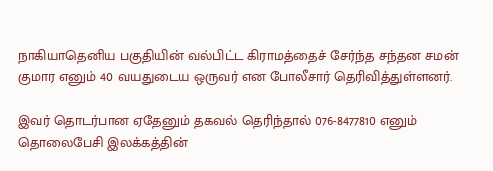நாகியாதெனிய பகுதியின் வல்பிட்ட கிராமத்தைச் சேர்ந்த சந்தன சமன் குமார எனும் 40 வயதுடைய ஒருவர் என போலீசார் தெரிவித்துள்ளனர்.

இவர் தொடர்பான ஏதேனும் தகவல் தெரிந்தால் 076-8477810 எனும் தொலைபேசி இலக்கத்தின்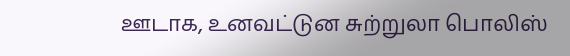ஊடாக, உனவட்டுன சுற்றுலா பொலிஸ்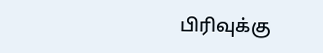பிரிவுக்கு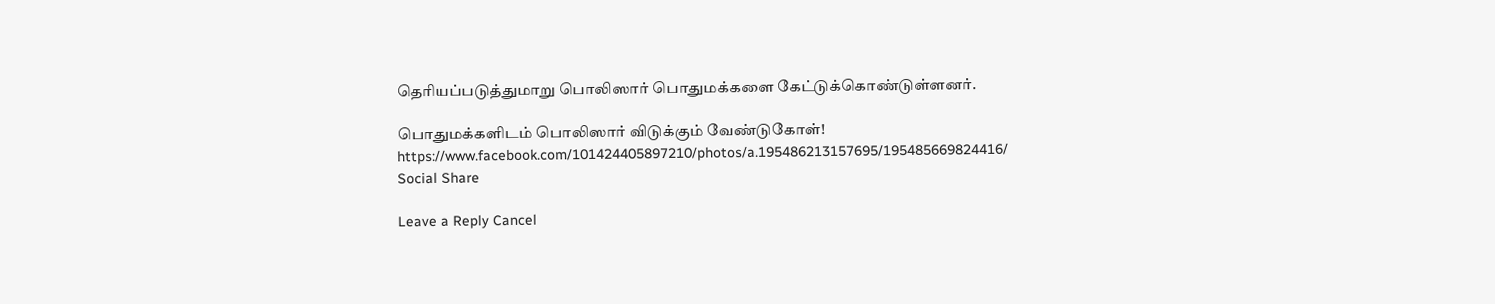தெரியப்படுத்துமாறு பொலிஸார் பொதுமக்களை கேட்டுக்கொண்டுள்ளனர்.

பொதுமக்களிடம் பொலிஸார் விடுக்கும் வேண்டுகோள்!
https://www.facebook.com/101424405897210/photos/a.195486213157695/195485669824416/
Social Share

Leave a Reply Cancel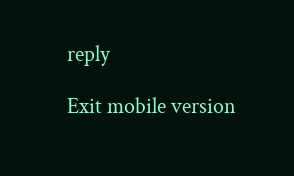reply

Exit mobile version